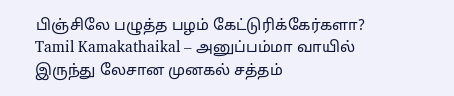பிஞ்சிலே பழுத்த பழம் கேட்டுரிக்கேர்களா?
Tamil Kamakathaikal – அனுப்பம்மா வாயில் இருந்து லேசான முனகல் சத்தம்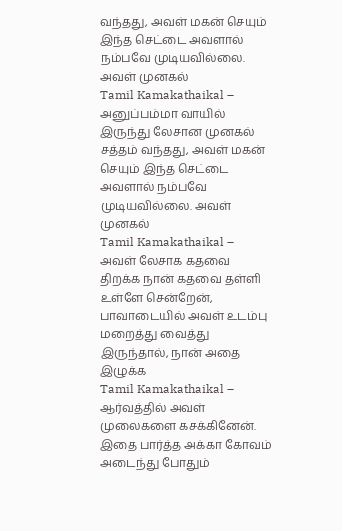வந்தது, அவள் மகன் செயும் இந்த செட்டை அவளால் நம்பவே முடியவில்லை. அவள் முனகல்
Tamil Kamakathaikal – அனுப்பம்மா வாயில் இருந்து லேசான முனகல் சத்தம் வந்தது, அவள் மகன் செயும் இந்த செட்டை அவளால் நம்பவே முடியவில்லை. அவள் முனகல்
Tamil Kamakathaikal – அவள் லேசாக கதவை திறக்க நான் கதவை தள்ளி உள்ளே சென்றேன், பாவாடையில் அவள் உடம்பு மறைத்து வைத்து இருந்தால், நான் அதை இழுக்க
Tamil Kamakathaikal – ஆர்வத்தில் அவள் முலைகளை கசக்கினேன். இதை பார்த்த அக்கா கோவம் அடைந்து போதும்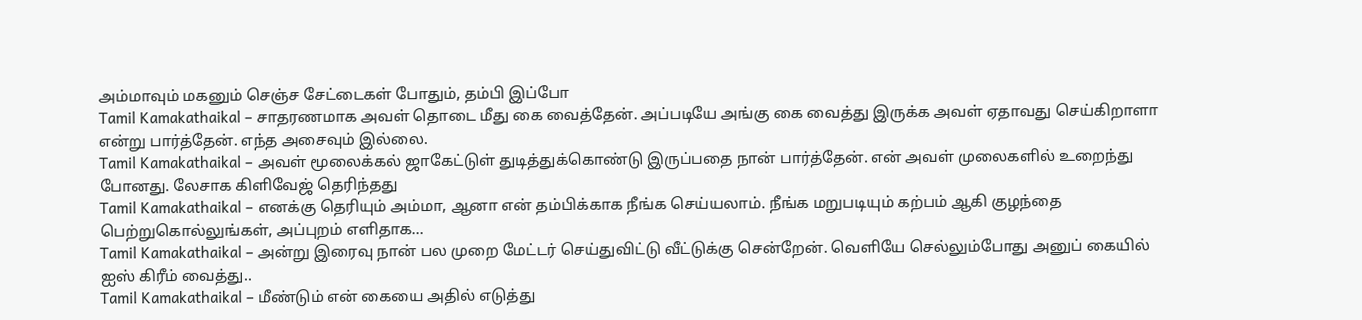அம்மாவும் மகனும் செஞ்ச சேட்டைகள் போதும், தம்பி இப்போ
Tamil Kamakathaikal – சாதரணமாக அவள் தொடை மீது கை வைத்தேன். அப்படியே அங்கு கை வைத்து இருக்க அவள் ஏதாவது செய்கிறாளா என்று பார்த்தேன். எந்த அசைவும் இல்லை.
Tamil Kamakathaikal – அவள் மூலைக்கல் ஜாகேட்டுள் துடித்துக்கொண்டு இருப்பதை நான் பார்த்தேன். என் அவள் முலைகளில் உறைந்து போனது. லேசாக கிளிவேஜ் தெரிந்தது
Tamil Kamakathaikal – எனக்கு தெரியும் அம்மா, ஆனா என் தம்பிக்காக நீங்க செய்யலாம். நீங்க மறுபடியும் கற்பம் ஆகி குழந்தை பெற்றுகொல்லுங்கள், அப்புறம் எளிதாக…
Tamil Kamakathaikal – அன்று இரைவு நான் பல முறை மேட்டர் செய்துவிட்டு வீட்டுக்கு சென்றேன். வெளியே செல்லும்போது அனுப் கையில் ஐஸ் கிரீம் வைத்து..
Tamil Kamakathaikal – மீண்டும் என் கையை அதில் எடுத்து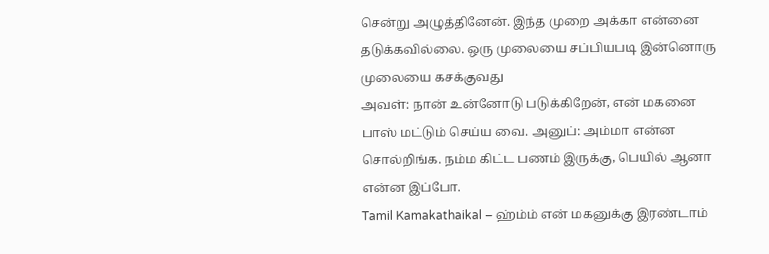சென்று அழுத்தினேன். இந்த முறை அக்கா என்னை தடுக்கவில்லை. ஒரு முலையை சப்பியபடி இன்னொரு முலையை கசக்குவது
அவள்: நான் உன்னோடு படுக்கிறேன், என் மகனை பாஸ் மட்டும் செய்ய வை. அனுப்: அம்மா என்ன சொல்றிங்க. நம்ம கிட்ட பணம் இருக்கு, பெயில் ஆனா என்ன இப்போ.
Tamil Kamakathaikal – ஹ்ம்ம் என் மகனுக்கு இரண்டாம்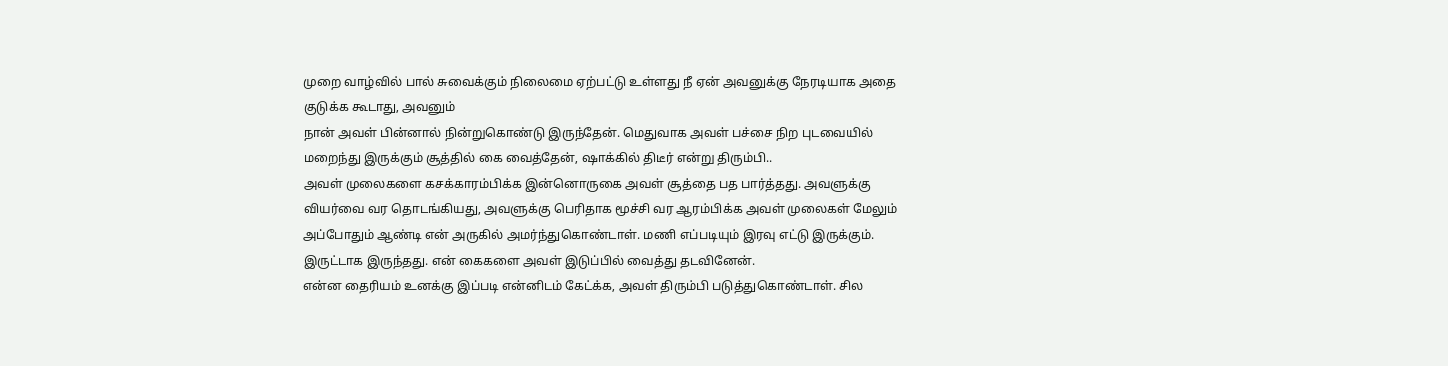முறை வாழ்வில் பால் சுவைக்கும் நிலைமை ஏற்பட்டு உள்ளது நீ ஏன் அவனுக்கு நேரடியாக அதை குடுக்க கூடாது, அவனும்
நான் அவள் பின்னால் நின்றுகொண்டு இருந்தேன். மெதுவாக அவள் பச்சை நிற புடவையில் மறைந்து இருக்கும் சூத்தில் கை வைத்தேன், ஷாக்கில் திடீர் என்று திரும்பி..
அவள் முலைகளை கசக்காரம்பிக்க இன்னொருகை அவள் சூத்தை பத பார்த்தது. அவளுக்கு வியர்வை வர தொடங்கியது, அவளுக்கு பெரிதாக மூச்சி வர ஆரம்பிக்க அவள் முலைகள் மேலும்
அப்போதும் ஆண்டி என் அருகில் அமர்ந்துகொண்டாள். மணி எப்படியும் இரவு எட்டு இருக்கும். இருட்டாக இருந்தது. என் கைகளை அவள் இடுப்பில் வைத்து தடவினேன்.
என்ன தைரியம் உனக்கு இப்படி என்னிடம் கேட்க்க, அவள் திரும்பி படுத்துகொண்டாள். சில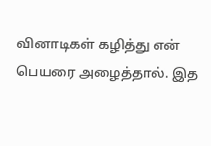வினாடிகள் கழித்து என் பெயரை அழைத்தால். இத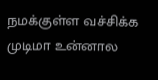நமக்குள்ள வச்சிக்க முடிமா உன்னால